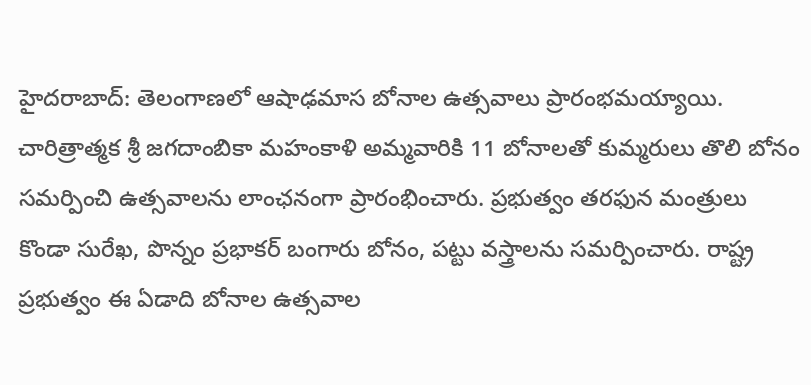హైదరాబాద్: తెలంగాణలో ఆషాఢమాస బోనాల ఉత్సవాలు ప్రారంభమయ్యాయి. చారిత్రాత్మక శ్రీ జగదాంబికా మహంకాళి అమ్మవారికి 11 బోనాలతో కుమ్మరులు తొలి బోనం సమర్పించి ఉత్సవాలను లాంఛనంగా ప్రారంభించారు. ప్రభుత్వం తరఫున మంత్రులు కొండా సురేఖ, పొన్నం ప్రభాకర్ బంగారు బోనం, పట్టు వస్త్రాలను సమర్పించారు. రాష్ట్ర ప్రభుత్వం ఈ ఏడాది బోనాల ఉత్సవాల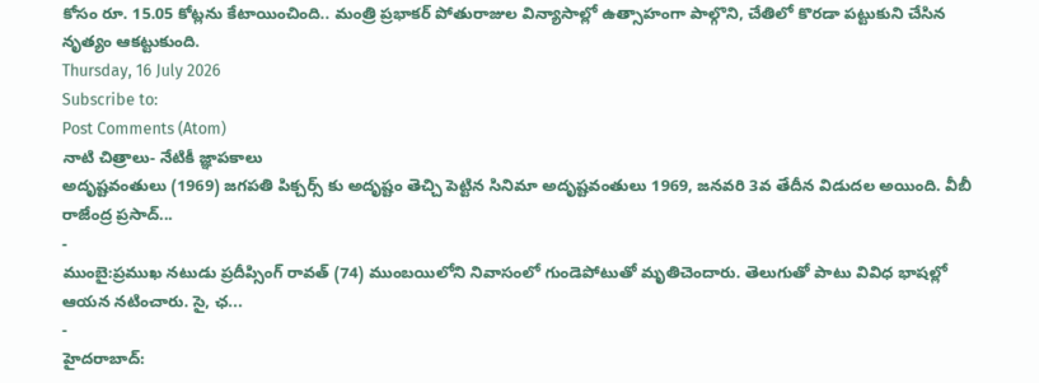కోసం రూ. 15.05 కోట్లను కేటాయించింది.. మంత్రి ప్రభాకర్ పోతురాజుల విన్యాసాల్లో ఉత్సాహంగా పాల్గొని, చేతిలో కొరడా పట్టుకుని చేసిన నృత్యం ఆకట్టుకుంది.
Thursday, 16 July 2026
Subscribe to:
Post Comments (Atom)
నాటి చిత్రాలు- నేటికీ జ్ఞాపకాలు
అదృష్టవంతులు (1969) జగపతి పిక్చర్స్ కు అదృష్టం తెచ్చి పెట్టిన సినిమా అదృష్టవంతులు 1969, జనవరి 3వ తేదీన విడుదల అయింది. వీబీ రాజేంద్ర ప్రసాద్...
-
ముంబై:ప్రముఖ నటుడు ప్రదీప్సింగ్ రావత్ (74) ముంబయిలోని నివాసంలో గుండెపోటుతో మృతిచెందారు. తెలుగుతో పాటు వివిధ భాషల్లో ఆయన నటించారు. సై, ఛ...
-
హైదరాబాద్: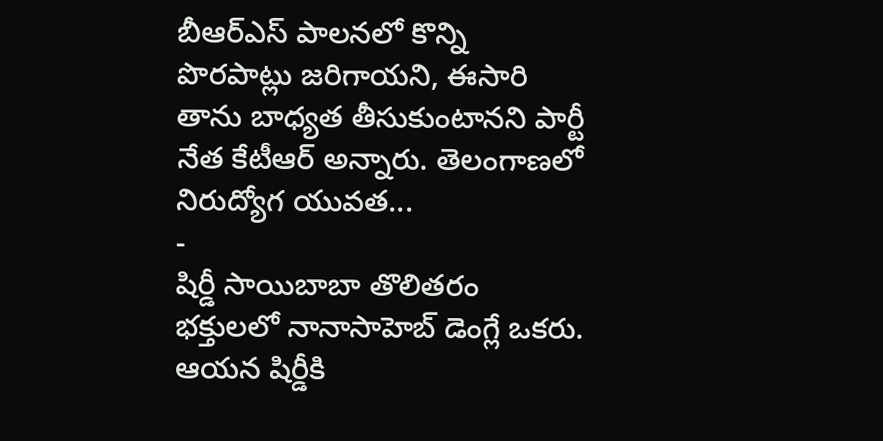బీఆర్ఎస్ పాలనలో కొన్ని పొరపాట్లు జరిగాయని, ఈసారి తాను బాధ్యత తీసుకుంటానని పార్టీ నేత కేటీఆర్ అన్నారు. తెలంగాణలో నిరుద్యోగ యువత...
-
షిర్డీ సాయిబాబా తొలితరం భక్తులలో నానాసాహెబ్ డెంగ్లే ఒకరు. ఆయన షిర్డీకి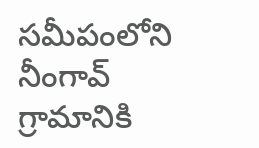సమీపంలోని నీంగావ్ గ్రామానికి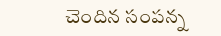చెందిన సంపన్న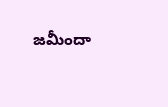జమీందా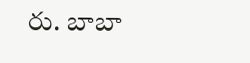రు. బాబా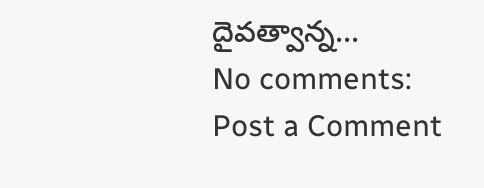దైవత్వాన్న...
No comments:
Post a Comment